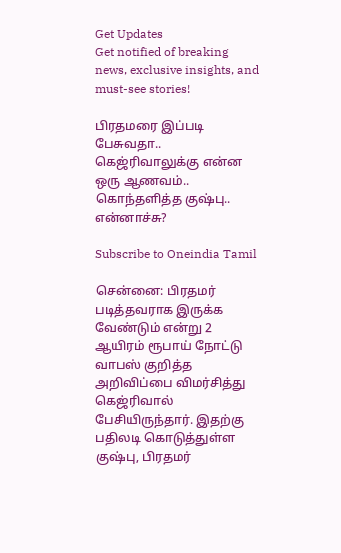Get Updates
Get notified of breaking news, exclusive insights, and must-see stories!

பிரதமரை இப்படி பேசுவதா.. கெஜ்ரிவாலுக்கு என்ன ஒரு ஆணவம்.. கொந்தளித்த குஷ்பு.. என்னாச்சு?

Subscribe to Oneindia Tamil

சென்னை: பிரதமர் படித்தவராக இருக்க வேண்டும் என்று 2 ஆயிரம் ரூபாய் நோட்டு வாபஸ் குறித்த அறிவிப்பை விமர்சித்து கெஜ்ரிவால் பேசியிருந்தார். இதற்கு பதிலடி கொடுத்துள்ள குஷ்பு, பிரதமர்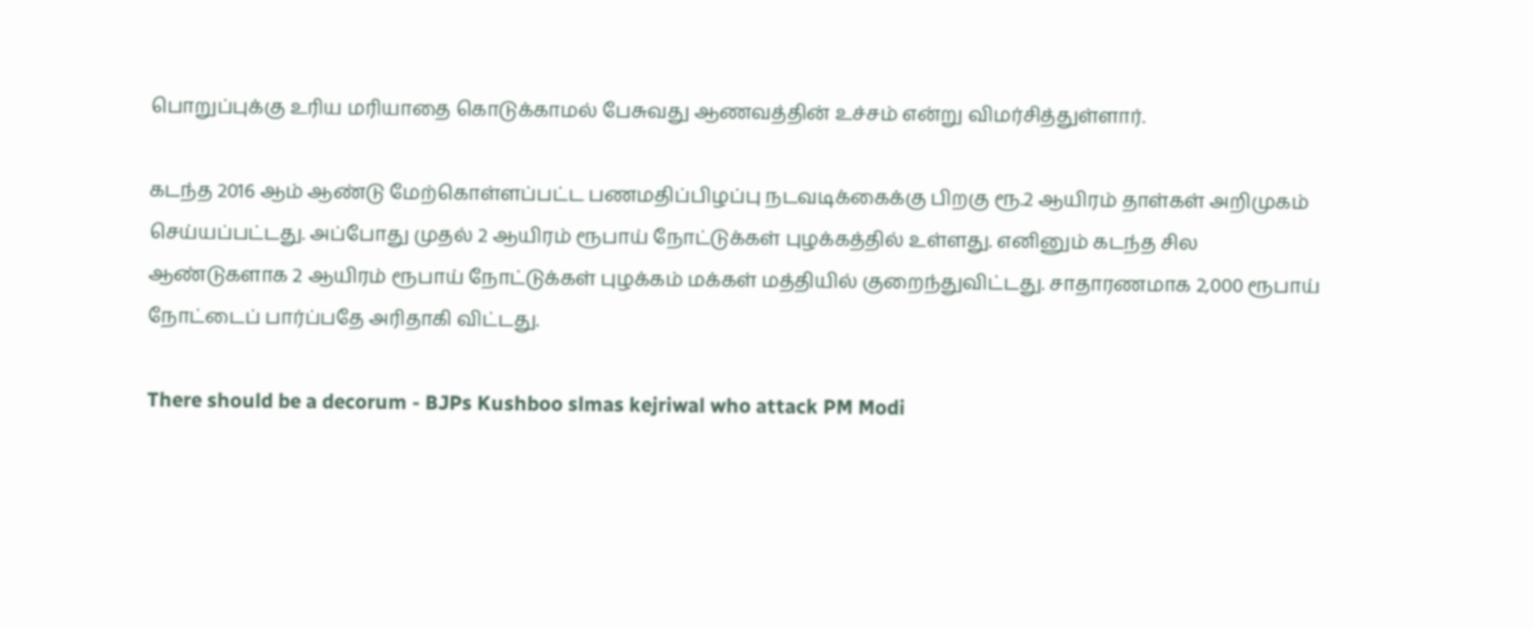பொறுப்புக்கு உரிய மரியாதை கொடுக்காமல் பேசுவது ஆணவத்தின் உச்சம் என்று விமர்சித்துள்ளார்.

கடந்த 2016 ஆம் ஆண்டு மேற்கொள்ளப்பட்ட பணமதிப்பிழப்பு நடவடிக்கைக்கு பிறகு ரூ.2 ஆயிரம் தாள்கள் அறிமுகம் செய்யப்பட்டது. அப்போது முதல் 2 ஆயிரம் ரூபாய் நோட்டுக்கள் புழக்கத்தில் உள்ளது. எனினும் கடந்த சில ஆண்டுகளாக 2 ஆயிரம் ரூபாய் நோட்டுக்கள் புழக்கம் மக்கள் மத்தியில் குறைந்துவிட்டது. சாதாரணமாக 2,000 ரூபாய் நோட்டைப் பார்ப்பதே அரிதாகி விட்டது.

There should be a decorum - BJPs Kushboo slmas kejriwal who attack PM Modi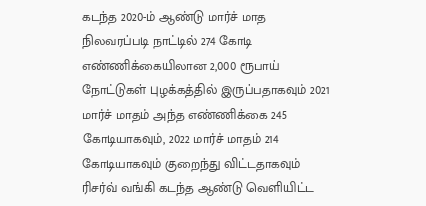கடந்த 2020-ம் ஆண்டு மார்ச் மாத நிலவரப்படி நாட்டில் 274 கோடி எண்ணிக்கையிலான 2,000 ரூபாய் நோட்டுகள் புழக்கத்தில் இருப்பதாகவும் 2021 மார்ச் மாதம் அந்த எண்ணிக்கை 245 கோடியாகவும், 2022 மார்ச் மாதம் 214 கோடியாகவும் குறைந்து விட்டதாகவும் ரிசர்வ் வங்கி கடந்த ஆண்டு வெளியிட்ட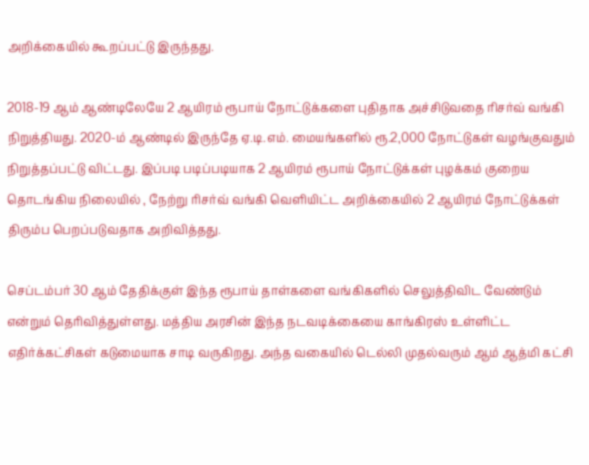அறிக்கையில் கூறப்பட்டு இருந்தது.

2018-19 ஆம் ஆண்டிலேயே 2 ஆயிரம் ரூபாய் நோட்டுக்களை புதிதாக அச்சிடுவதை ரிசர்வ் வங்கி நிறுத்தியது. 2020-ம் ஆண்டில் இருந்தே ஏ.டி.எம். மையங்களில் ரூ.2,000 நோட்டுகள் வழங்குவதும் நிறுத்தப்பட்டு விட்டது. இப்படி படிப்படியாக 2 ஆயிரம் ரூபாய் நோட்டுக்கள் புழக்கம் குறைய தொடங்கிய நிலையில் , நேற்று ரிசர்வ் வங்கி வெளியிட்ட அறிக்கையில் 2 ஆயிரம் நோட்டுக்கள் திரும்ப பெறப்படுவதாக அறிவித்தது.

செப்டம்பர் 30 ஆம் தேதிக்குள் இந்த ரூபாய் தாள்களை வங்கிகளில் செலுத்திவிட வேண்டும் என்றும் தெரிவித்துள்ளது. மத்திய அரசின் இந்த நடவடிக்கையை காங்கிரஸ் உள்ளிட்ட எதிர்க்கட்சிகள் கடுமையாக சாடி வருகிறது. அந்த வகையில் டெல்லி முதல்வரும் ஆம் ஆத்மி கட்சி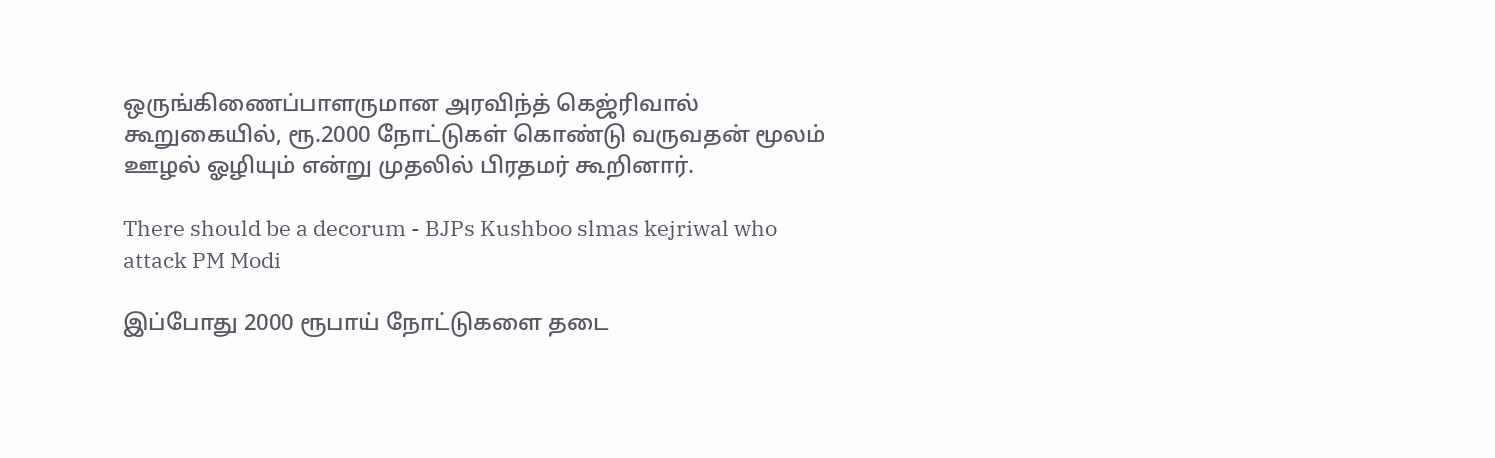ஒருங்கிணைப்பாளருமான அரவிந்த் கெஜ்ரிவால் கூறுகையில், ரூ.2000 நோட்டுகள் கொண்டு வருவதன் மூலம் ஊழல் ஓழியும் என்று முதலில் பிரதமர் கூறினார்.

There should be a decorum - BJPs Kushboo slmas kejriwal who attack PM Modi

இப்போது 2000 ரூபாய் நோட்டுகளை தடை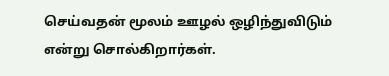செய்வதன் மூலம் ஊழல் ஒழிந்துவிடும் என்று சொல்கிறார்கள்.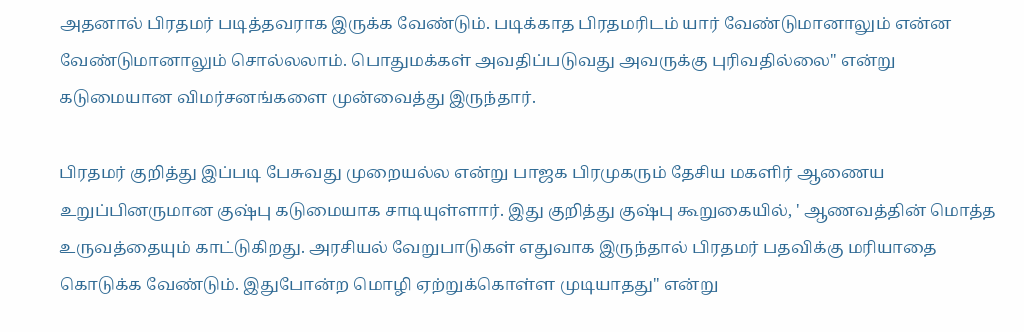அதனால் பிரதமர் படித்தவராக இருக்க வேண்டும். படிக்காத பிரதமரிடம் யார் வேண்டுமானாலும் என்ன வேண்டுமானாலும் சொல்லலாம். பொதுமக்கள் அவதிப்படுவது அவருக்கு புரிவதில்லை" என்று கடுமையான விமர்சனங்களை முன்வைத்து இருந்தார்.

பிரதமர் குறித்து இப்படி பேசுவது முறையல்ல என்று பாஜக பிரமுகரும் தேசிய மகளிர் ஆணைய உறுப்பினருமான குஷ்பு கடுமையாக சாடியுள்ளார். இது குறித்து குஷ்பு கூறுகையில், ' ஆணவத்தின் மொத்த உருவத்தையும் காட்டுகிறது. அரசியல் வேறுபாடுகள் எதுவாக இருந்தால் பிரதமர் பதவிக்கு மரியாதை கொடுக்க வேண்டும். இதுபோன்ற மொழி ஏற்றுக்கொள்ள முடியாதது" என்று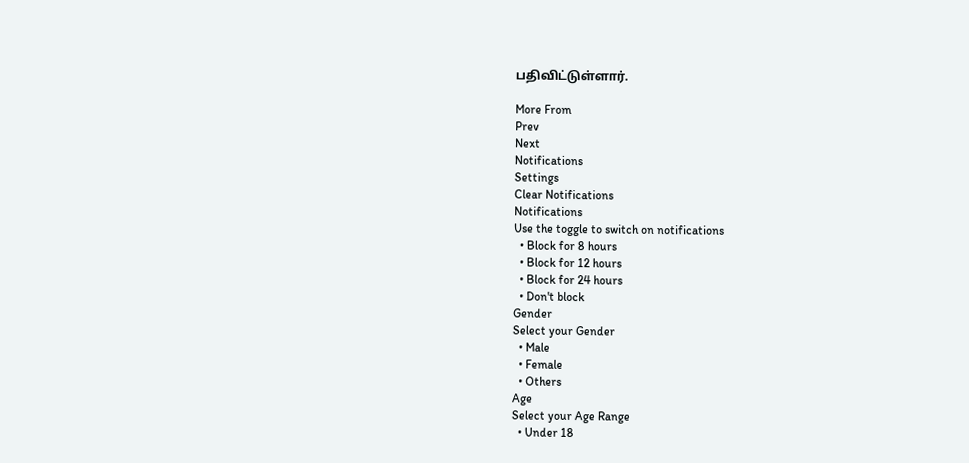பதிவிட்டுள்ளார்.

More From
Prev
Next
Notifications
Settings
Clear Notifications
Notifications
Use the toggle to switch on notifications
  • Block for 8 hours
  • Block for 12 hours
  • Block for 24 hours
  • Don't block
Gender
Select your Gender
  • Male
  • Female
  • Others
Age
Select your Age Range
  • Under 18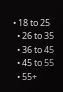• 18 to 25
  • 26 to 35
  • 36 to 45
  • 45 to 55
  • 55+